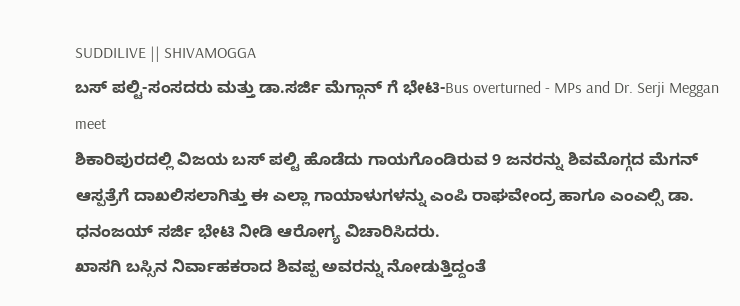SUDDILIVE || SHIVAMOGGA
ಬಸ್ ಪಲ್ಟಿ-ಸಂಸದರು ಮತ್ತು ಡಾ.ಸರ್ಜಿ ಮೆಗ್ಗಾನ್ ಗೆ ಭೇಟಿ-Bus overturned - MPs and Dr. Serji Meggan meet
ಶಿಕಾರಿಪುರದಲ್ಲಿ ವಿಜಯ ಬಸ್ ಪಲ್ಟಿ ಹೊಡೆದು ಗಾಯಗೊಂಡಿರುವ 9 ಜನರನ್ನು ಶಿವಮೊಗ್ಗದ ಮೆಗನ್ ಆಸ್ಪತ್ರೆಗೆ ದಾಖಲಿಸಲಾಗಿತ್ತು ಈ ಎಲ್ಲಾ ಗಾಯಾಳುಗಳನ್ನು ಎಂಪಿ ರಾಘವೇಂದ್ರ ಹಾಗೂ ಎಂಎಲ್ಸಿ ಡಾ. ಧನಂಜಯ್ ಸರ್ಜಿ ಭೇಟಿ ನೀಡಿ ಆರೋಗ್ಯ ವಿಚಾರಿಸಿದರು.
ಖಾಸಗಿ ಬಸ್ಸಿನ ನಿರ್ವಾಹಕರಾದ ಶಿವಪ್ಪ ಅವರನ್ನು ನೋಡುತ್ತಿದ್ದಂತೆ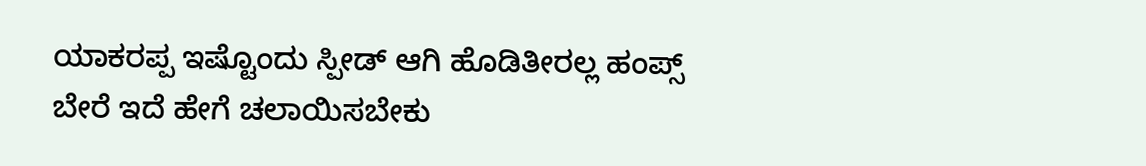ಯಾಕರಪ್ಪ ಇಷ್ಟೊಂದು ಸ್ಪೀಡ್ ಆಗಿ ಹೊಡಿತೀರಲ್ಲ ಹಂಪ್ಸ್ ಬೇರೆ ಇದೆ ಹೇಗೆ ಚಲಾಯಿಸಬೇಕು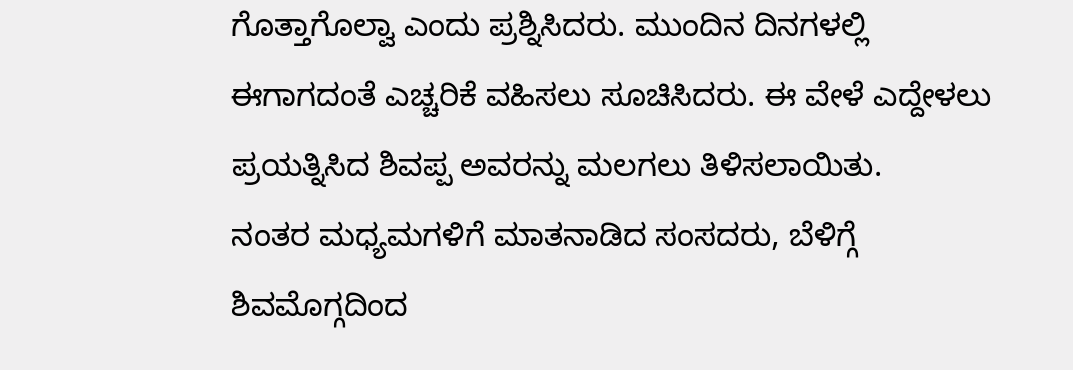ಗೊತ್ತಾಗೊಲ್ವಾ ಎಂದು ಪ್ರಶ್ನಿಸಿದರು. ಮುಂದಿನ ದಿನಗಳಲ್ಲಿ ಈಗಾಗದಂತೆ ಎಚ್ಚರಿಕೆ ವಹಿಸಲು ಸೂಚಿಸಿದರು. ಈ ವೇಳೆ ಎದ್ದೇಳಲು ಪ್ರಯತ್ನಿಸಿದ ಶಿವಪ್ಪ ಅವರನ್ನು ಮಲಗಲು ತಿಳಿಸಲಾಯಿತು.
ನಂತರ ಮಧ್ಯಮಗಳಿಗೆ ಮಾತನಾಡಿದ ಸಂಸದರು, ಬೆಳಿಗ್ಗೆ ಶಿವಮೊಗ್ಗದಿಂದ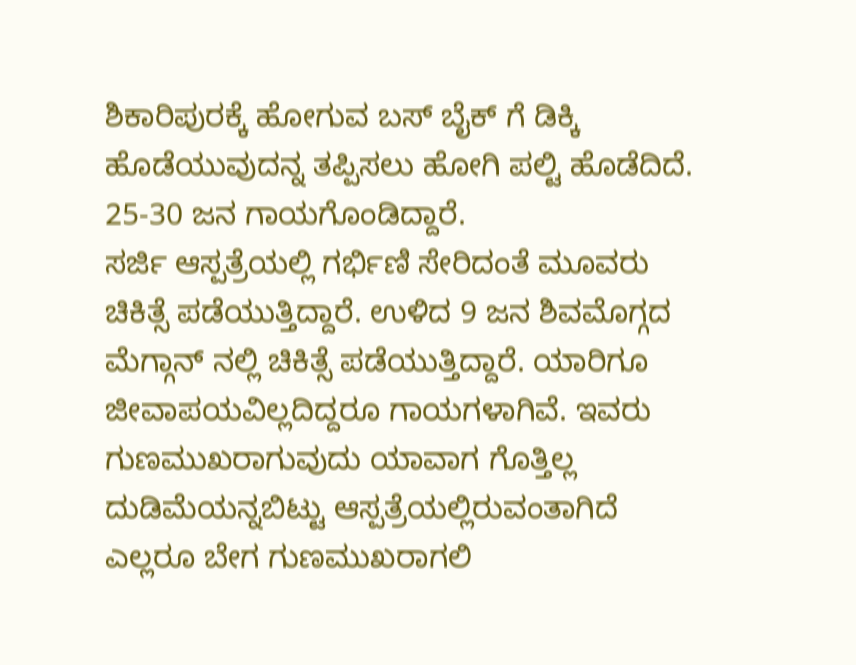ಶಿಕಾರಿಪುರಕ್ಕೆ ಹೋಗುವ ಬಸ್ ಬೈಕ್ ಗೆ ಡಿಕ್ಕಿ ಹೊಡೆಯುವುದನ್ನ ತಪ್ಪಿಸಲು ಹೋಗಿ ಪಲ್ಟಿ ಹೊಡೆದಿದೆ. 25-30 ಜನ ಗಾಯಗೊಂಡಿದ್ದಾರೆ.
ಸರ್ಜಿ ಆಸ್ಪತ್ರೆಯಲ್ಲಿ ಗರ್ಭಿಣಿ ಸೇರಿದಂತೆ ಮೂವರು ಚಿಕಿತ್ಸೆ ಪಡೆಯುತ್ತಿದ್ದಾರೆ. ಉಳಿದ 9 ಜನ ಶಿವಮೊಗ್ಗದ ಮೆಗ್ಗಾನ್ ನಲ್ಲಿ ಚಿಕಿತ್ಸೆ ಪಡೆಯುತ್ತಿದ್ದಾರೆ. ಯಾರಿಗೂ ಜೀವಾಪಯವಿಲ್ಲದಿದ್ದರೂ ಗಾಯಗಳಾಗಿವೆ. ಇವರು ಗುಣಮುಖರಾಗುವುದು ಯಾವಾಗ ಗೊತ್ತಿಲ್ಲ ದುಡಿಮೆಯನ್ನಬಿಟ್ಟು ಆಸ್ಪತ್ರೆಯಲ್ಲಿರುವಂತಾಗಿದೆ ಎಲ್ಲರೂ ಬೇಗ ಗುಣಮುಖರಾಗಲಿ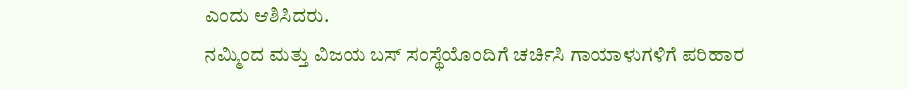ಎಂದು ಆಶಿಸಿದರು.
ನಮ್ಮಿಂದ ಮತ್ತು ವಿಜಯ ಬಸ್ ಸಂಸ್ಥೆಯೊಂದಿಗೆ ಚರ್ಚಿಸಿ ಗಾಯಾಳುಗಳಿಗೆ ಪರಿಹಾರ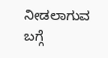ನೀಡಲಾಗುವ ಬಗ್ಗೆ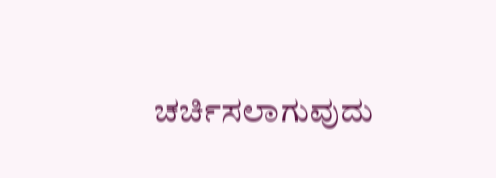ಚರ್ಚಿಸಲಾಗುವುದು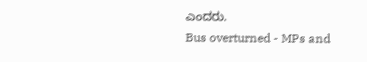ಎಂದರು.
Bus overturned - MPs and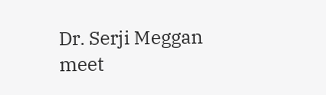Dr. Serji Meggan meet